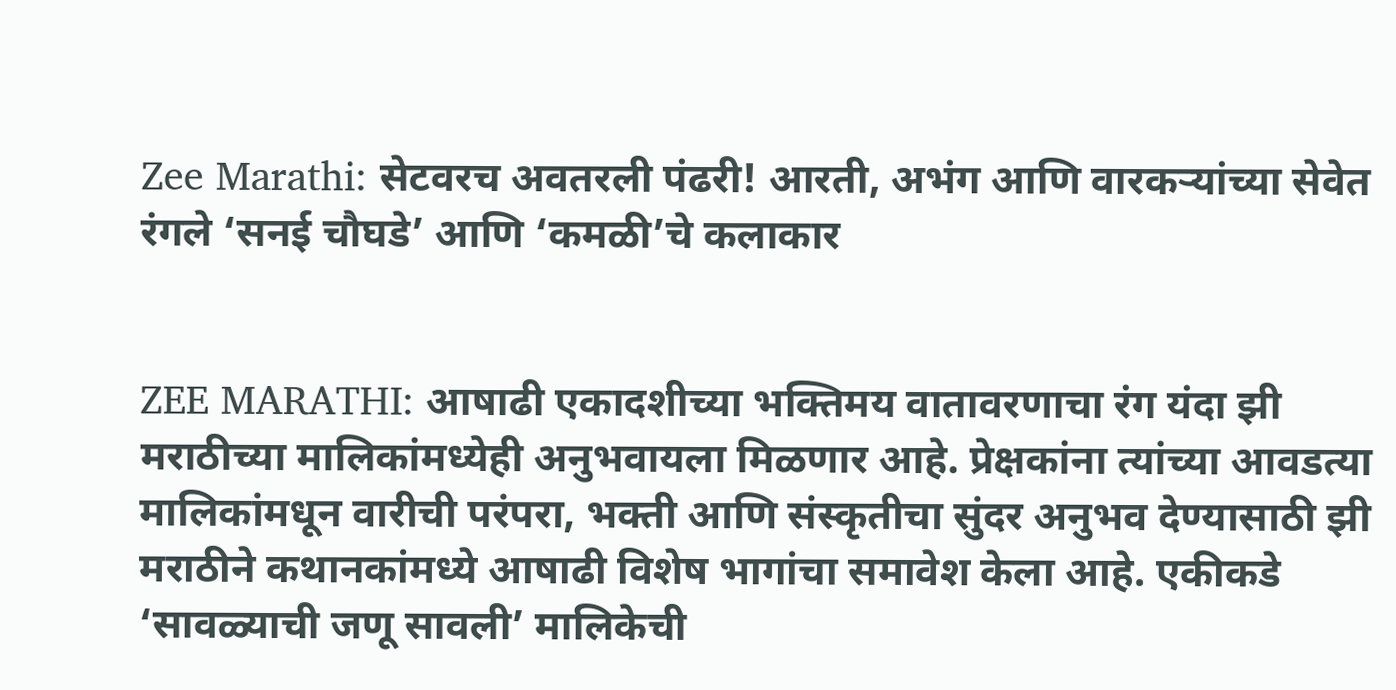Zee Marathi: सेटवरच अवतरली पंढरी! आरती, अभंग आणि वारकऱ्यांच्या सेवेत रंगले ‘सनई चौघडे’ आणि ‘कमळी’चे कलाकार


ZEE MARATHI: आषाढी एकादशीच्या भक्तिमय वातावरणाचा रंग यंदा झी मराठीच्या मालिकांमध्येही अनुभवायला मिळणार आहे. प्रेक्षकांना त्यांच्या आवडत्या मालिकांमधून वारीची परंपरा, भक्ती आणि संस्कृतीचा सुंदर अनुभव देण्यासाठी झी मराठीने कथानकांमध्ये आषाढी विशेष भागांचा समावेश केला आहे. एकीकडे ‘सावळ्याची जणू सावली’ मालिकेची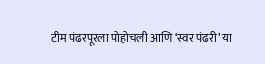टीम पंढरपूरला पोहोचली आणि ‘स्वर पंढरी’ या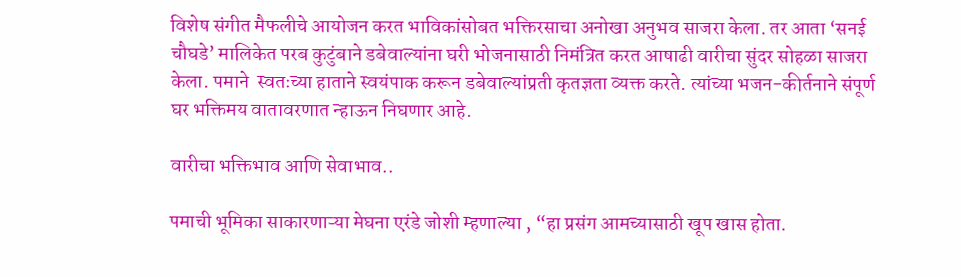विशेष संगीत मैफलीचे आयोजन करत भाविकांसोबत भक्तिरसाचा अनोखा अनुभव साजरा केला. तर आता ‘सनई चौघडे’ मालिकेत परब कुटुंबाने डबेवाल्यांना घरी भोजनासाठी निमंत्रित करत आषाढी वारीचा सुंदर सोहळा साजरा केला. पमाने  स्वतःच्या हाताने स्वयंपाक करून डबेवाल्यांप्रती कृतज्ञता व्यक्त करते. त्यांच्या भजन-कीर्तनाने संपूर्ण घर भक्तिमय वातावरणात न्हाऊन निघणार आहे.

वारीचा भक्तिभाव आणि सेवाभाव..

पमाची भूमिका साकारणाऱ्या मेघना एरंडे जोशी म्हणाल्या , “हा प्रसंग आमच्यासाठी खूप खास होता.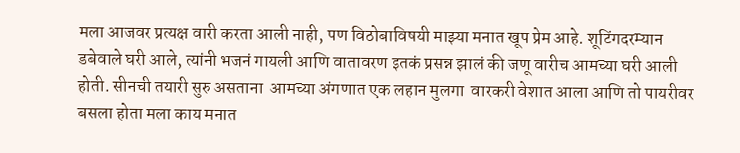मला आजवर प्रत्यक्ष वारी करता आली नाही, पण विठोबाविषयी माझ्या मनात खूप प्रेम आहे. शूटिंगदरम्यान डबेवाले घरी आले, त्यांनी भजनं गायली आणि वातावरण इतकं प्रसन्न झालं की जणू वारीच आमच्या घरी आली होती. सीनची तयारी सुरु असताना  आमच्या अंगणात एक लहान मुलगा  वारकरी वेशात आला आणि तो पायरीवर बसला होता मला काय मनात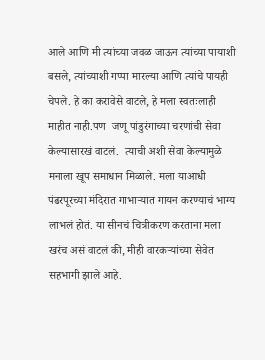आले आणि मी त्यांच्या जवळ जाऊन त्यांच्या पायाशी बसले, त्यांच्याशी गप्पा मारल्या आणि त्यांचे पायही चेपले. हे का करावेसे वाटले, हे मला स्वतःलाही माहीत नाही.पण  जणू पांडुरंगाच्या चरणांची सेवा केल्यासारखं वाटलं.  त्याची अशी सेवा केल्यामुळे मनाला खूप समाधान मिळाले. मला याआधी पंढरपूरच्या मंदिरात गाभाऱ्यात गायन करण्याचं भाग्य लाभलं होतं. या सीनचं चित्रीकरण करताना मला खरंच असं वाटलं की, मीही वारकऱ्यांच्या सेवेत सहभागी झाले आहे.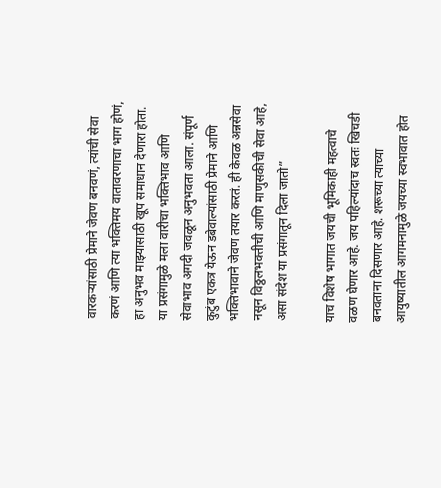वारकऱ्यांसाठी प्रेमाने जेवण बनवणं, त्यांची सेवा करणं आणि त्या भक्तिमय वातावरणाचा भाग होणं, हा अनुभव माझ्यासाठी खूप समाधान देणारा होता. या प्रसंगामुळे मला वारीचा भक्तिभाव आणि सेवाभाव अगदी जवळून अनुभवता आला. संपूर्ण कुटुंब एकत्र येऊन डबेवाल्यांसाठी प्रेमाने आणि भक्तिभावाने जेवण तयार करतं. ही केवळ अन्नसेवा नसून विठ्ठलभक्तीची आणि माणुसकीची सेवा आहे, असा संदेश या प्रसंगातून दिला जातो”

याच विशेष भागात जयची भूमिकाही महत्वाचे वळण घेणार आहे. जय पहिल्यांदाच स्वतः खिचडी बनवताना दिसणार आहे. शरूच्या त्याच्या आयुष्यातील आगमनामुळे जयच्या स्वभावात होत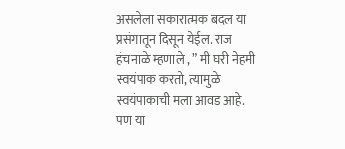असलेला सकारात्मक बदल या प्रसंगातून दिसून येईल. राज हंचनाळे म्हणाले , ” मी घरी नेहमी स्वयंपाक करतो, त्यामुळे स्वयंपाकाची मला आवड आहे. पण या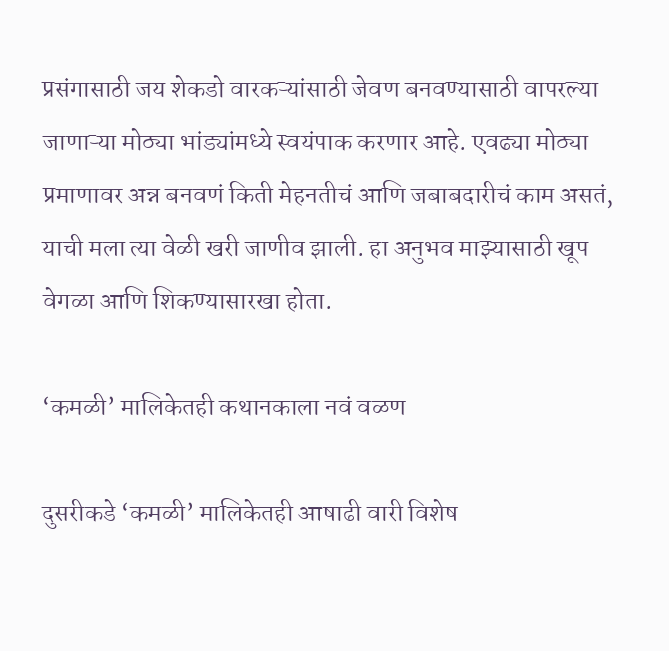प्रसंगासाठी जय शेकडो वारकऱ्यांसाठी जेवण बनवण्यासाठी वापरल्या जाणाऱ्या मोठ्या भांड्यांमध्ये स्वयंपाक करणार आहे. एवढ्या मोठ्या प्रमाणावर अन्न बनवणं किती मेहनतीचं आणि जबाबदारीचं काम असतं, याची मला त्या वेळी खरी जाणीव झाली. हा अनुभव माझ्यासाठी खूप वेगळा आणि शिकण्यासारखा होता.

‘कमळी’ मालिकेतही कथानकाला नवं वळण

दुसरीकडे ‘कमळी’ मालिकेतही आषाढी वारी विशेष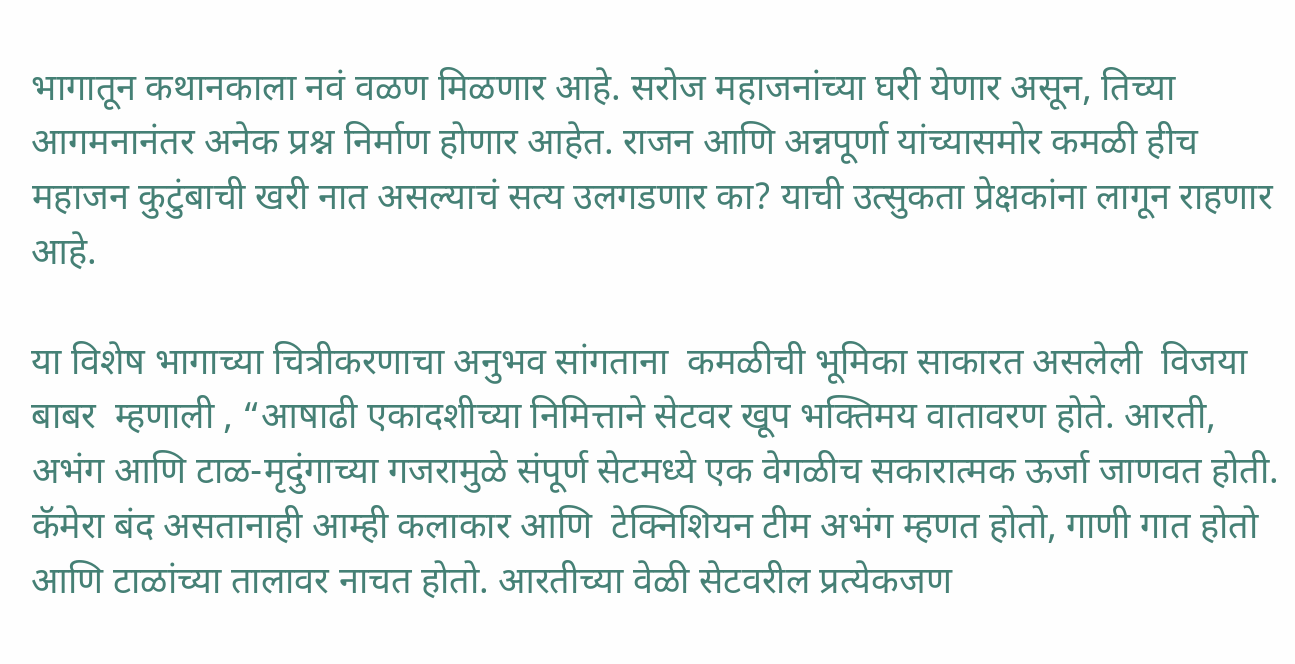भागातून कथानकाला नवं वळण मिळणार आहे. सरोज महाजनांच्या घरी येणार असून, तिच्या आगमनानंतर अनेक प्रश्न निर्माण होणार आहेत. राजन आणि अन्नपूर्णा यांच्यासमोर कमळी हीच महाजन कुटुंबाची खरी नात असल्याचं सत्य उलगडणार का? याची उत्सुकता प्रेक्षकांना लागून राहणार आहे.

या विशेष भागाच्या चित्रीकरणाचा अनुभव सांगताना  कमळीची भूमिका साकारत असलेली  विजया बाबर  म्हणाली , “आषाढी एकादशीच्या निमित्ताने सेटवर खूप भक्तिमय वातावरण होते. आरती, अभंग आणि टाळ-मृदुंगाच्या गजरामुळे संपूर्ण सेटमध्ये एक वेगळीच सकारात्मक ऊर्जा जाणवत होती. कॅमेरा बंद असतानाही आम्ही कलाकार आणि  टेक्निशियन टीम अभंग म्हणत होतो, गाणी गात होतो आणि टाळांच्या तालावर नाचत होतो. आरतीच्या वेळी सेटवरील प्रत्येकजण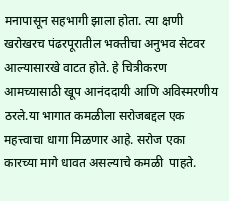मनापासून सहभागी झाला होता. त्या क्षणी खरोखरच पंढरपूरातील भक्तीचा अनुभव सेटवर आल्यासारखे वाटत होते. हे चित्रीकरण आमच्यासाठी खूप आनंददायी आणि अविस्मरणीय ठरले.या भागात कमळीला सरोजबद्दल एक महत्त्वाचा धागा मिळणार आहे. सरोज एका कारच्या मागे धावत असल्याचे कमळी  पाहते.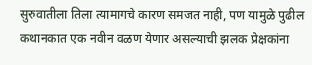सुरुवातीला तिला त्यामागचे कारण समजत नाही, पण यामुळे पुढील कथानकात एक नवीन वळण येणार असल्याची झलक प्रेक्षकांना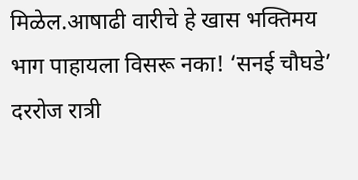मिळेल.आषाढी वारीचे हे खास भक्तिमय भाग पाहायला विसरू नका! ‘सनई चौघडे’ दररोज रात्री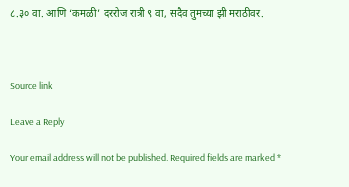८.३० वा. आणि ‘कमळी’ दररोज रात्री ९ वा, सदैव तुमच्या झी मराठीवर.



Source link

Leave a Reply

Your email address will not be published. Required fields are marked *